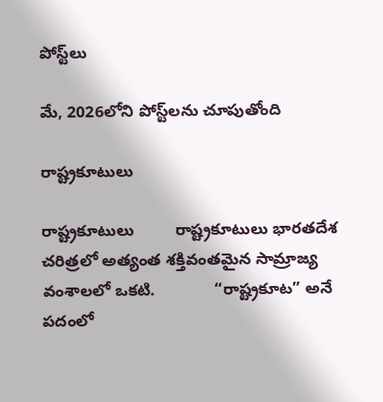పోస్ట్‌లు

మే, 2026లోని పోస్ట్‌లను చూపుతోంది

రాష్ట్రకూటులు

రాష్ట్రకూటులు         రాష్ట్రకూటులు భారతదేశ చరిత్రలో అత్యంత శక్తివంతమైన సామ్రాజ్య వంశాలలో ఒకటి.             “రాష్ట్రకూట” అనే పదంలో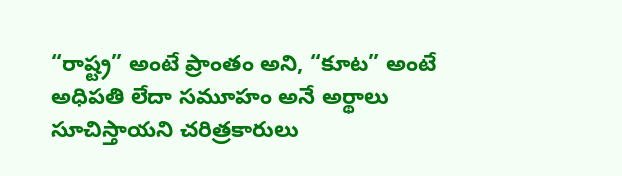“రాష్ట్ర” అంటే ప్రాంతం అని, “కూట” అంటే అధిపతి లేదా సమూహం అనే అర్థాలు సూచిస్తాయని చరిత్రకారులు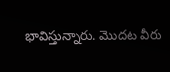భావిస్తున్నారు. మొదట వీరు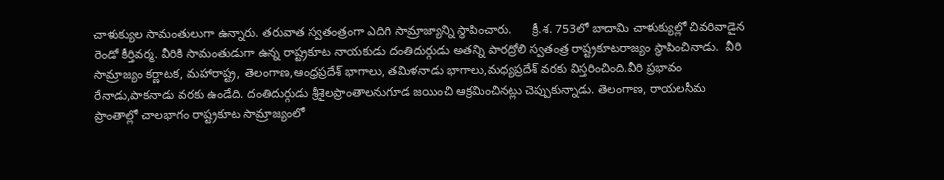చాళుక్యుల సామంతులుగా ఉన్నారు. తరువాత స్వతంత్రంగా ఎదిగి సామ్రాజ్యాన్ని స్థాపించారు.      క్రీ.శ. 753లో బాదామి చాళుక్యుల్లో చివరివాడైన రెండో కీర్తివర్మ. వీరికి సామంతుడుగా ఉన్న రాష్ట్రకూట నాయకుడు దంతిదుర్గుడు అతన్ని పారద్రోలి స్వతంత్ర రాష్ట్రకూటరాజ్యం స్థాపించినాడు.  వీరి సామ్రాజ్యం కర్ణాటక, మహారాష్ట్ర, తెలంగాణ,ఆంధ్రప్రదేశ్ భాగాలు, తమిళనాడు భాగాలు,మధ్యప్రదేశ్ వరకు విస్తరించింది.వీరి ప్రభావం రేనాడు,పాకనాడు వరకు ఉండేది. దంతిదుర్గుడు శ్రీశైలప్రాంతాలనుగూడ జయించి ఆక్రమించినట్లు చెప్పుకున్నాడు. తెలంగాణ, రాయలసీమ ప్రాంతాల్లో చాలభాగం రాష్ట్రకూట సామ్రాజ్యంలో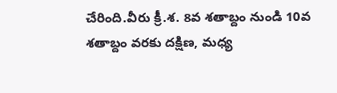చేరింది.వీరు క్రీ.శ. 8వ శతాబ్దం నుండి 10వ శతాబ్దం వరకు దక్షిణ, మధ్య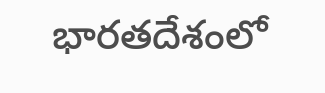భారతదేశంలో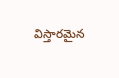విస్తారమైన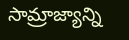సామ్రాజ్యాన్ని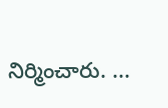నిర్మించారు. ...